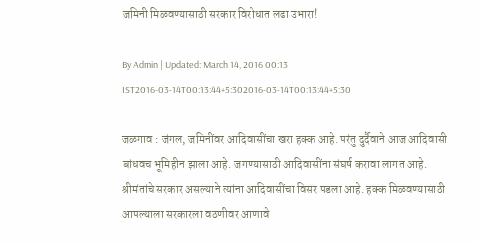जमिनी मिळवण्यासाठी सरकार विरोधात लढा उभारा!

By Admin | Updated: March 14, 2016 00:13 IST2016-03-14T00:13:44+5:302016-03-14T00:13:44+5:30

जळगाव : जंगल, जमिनींवर आदिवासींचा खरा हक्क आहे. परंतु दुर्दैवाने आज आदिवासी बांधवच भूमिहीन झाला आहे. जगण्यासाठी आदिवासींना संघर्ष करावा लागत आहे. श्रीमंतांचे सरकार असल्याने त्यांना आदिवासींचा विसर पडला आहे. हक्क मिळवण्यासाठी आपल्याला सरकारला वठणीवर आणावे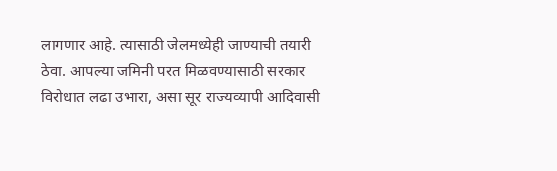लागणार आहे. त्यासाठी जेलमध्येही जाण्याची तयारी ठेवा. आपल्या जमिनी परत मिळवण्यासाठी सरकार विरोधात लढा उभारा, असा सूर राज्यव्यापी आदिवासी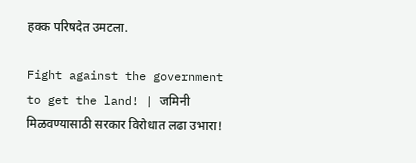हक्क परिषदेत उमटला.

Fight against the government to get the land! | जमिनी मिळवण्यासाठी सरकार विरोधात लढा उभारा!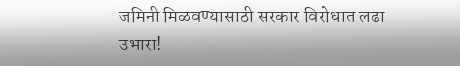जमिनी मिळवण्यासाठी सरकार विरोधात लढा उभारा!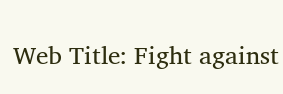Web Title: Fight against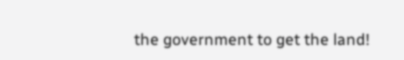the government to get the land!